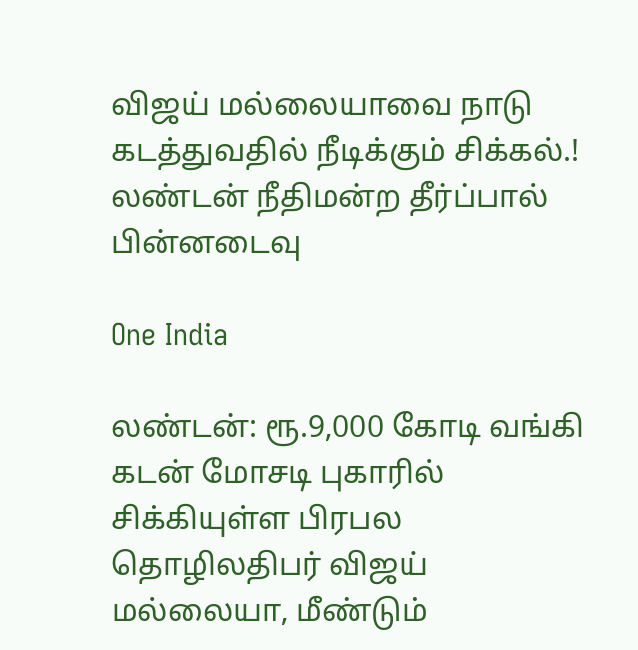விஜய் மல்லையாவை நாடு கடத்துவதில் நீடிக்கும் சிக்கல்.! லண்டன் நீதிமன்ற தீர்ப்பால் பின்னடைவு

One India

லண்டன்: ரூ.9,000 கோடி வங்கி கடன் மோசடி புகாரில் சிக்கியுள்ள பிரபல தொழிலதிபர் விஜய் மல்லையா, மீண்டும்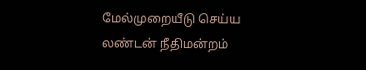மேல்முறையீடு செய்ய லண்டன் நீதிமன்றம்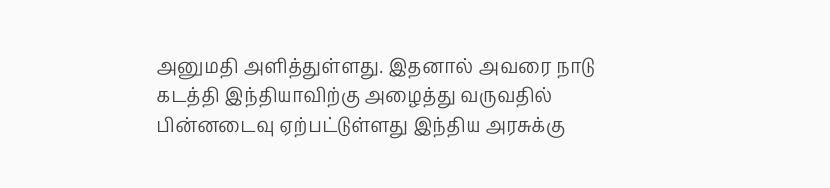அனுமதி அளித்துள்ளது. இதனால் அவரை நாடு கடத்தி இந்தியாவிற்கு அழைத்து வருவதில் பின்னடைவு ஏற்பட்டுள்ளது இந்திய அரசுக்கு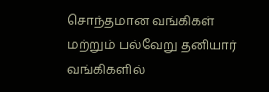சொந்தமான வங்கிகள் மற்றும் பல்வேறு தனியார் வங்கிகளில்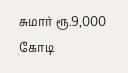சுமார் ரூ.9,000 கோடி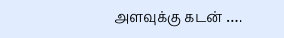அளவுக்கு கடன் ….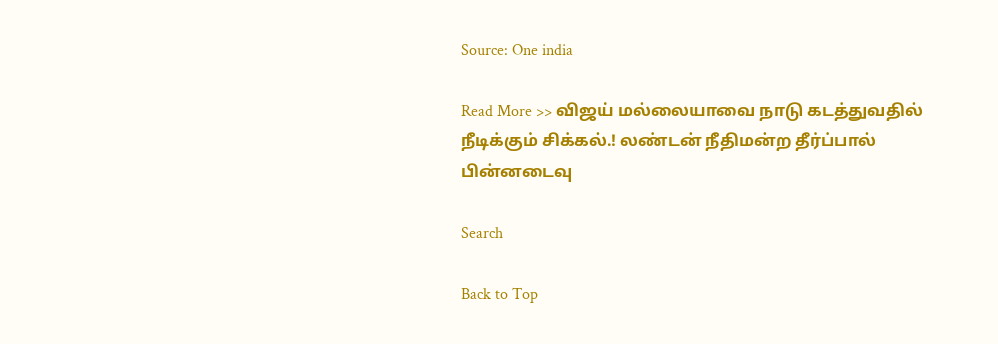Source: One india

Read More >> விஜய் மல்லையாவை நாடு கடத்துவதில் நீடிக்கும் சிக்கல்.! லண்டன் நீதிமன்ற தீர்ப்பால் பின்னடைவு

Search

Back to Top